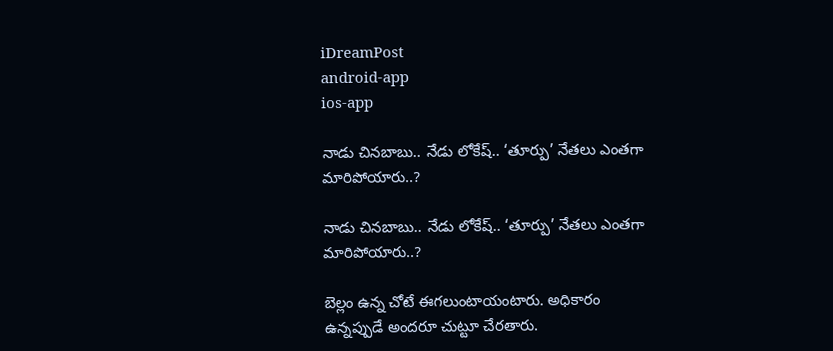iDreamPost
android-app
ios-app

నాడు చినబాబు.. నేడు లోకేష్‌.. ‘తూర్పు’ నేతలు ఎంతగా మారిపోయారు..?

నాడు చినబాబు.. నేడు లోకేష్‌.. ‘తూర్పు’ నేతలు ఎంతగా మారిపోయారు..?

బెల్లం ఉన్న చోటే ఈగలుంటాయంటారు. అధికారం ఉన్నప్పుడే అందరూ చుట్టూ చేరతారు.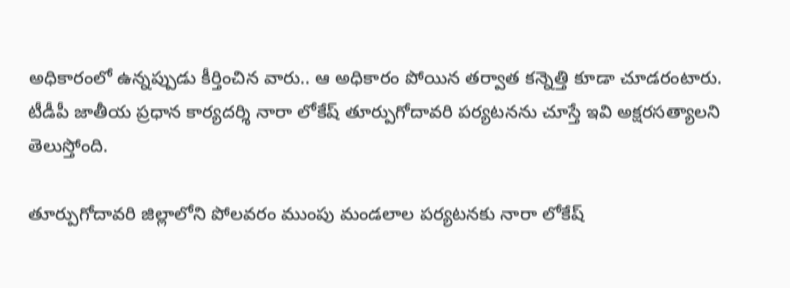అధికారంలో ఉన్నప్పుడు కీర్తించిన వారు.. ఆ అధికారం పోయిన తర్వాత కన్నెత్తి కూడా చూడరంటారు. టీడీపీ జాతీయ ప్రధాన కార్యదర్శి నారా లోకేష్‌ తూర్పుగోదావరి పర్యటనను చూస్తే ఇవి అక్షరసత్యాలని తెలుస్తోంది.

తూర్పుగోదావరి జిల్లాలోని పోలవరం ముంపు మండలాల పర్యటనకు నారా లోకేష్‌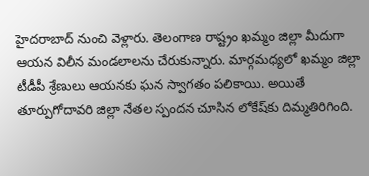హైదరాబాద్‌ నుంచి వెళ్లారు. తెలంగాణ రాష్ట్రం ఖమ్మం జిల్లా మీదుగా ఆయన విలీన మండలాలను చేరుకున్నారు. మార్గమధ్యలో ఖమ్మం జిల్లా టీడీపీ శ్రేణులు ఆయనకు ఘన స్వాగతం పలికాయి. అయితే తూర్పుగోదావరి జిల్లా నేతల స్పందన చూసిన లోకేష్‌కు దిమ్మతిరిగింది.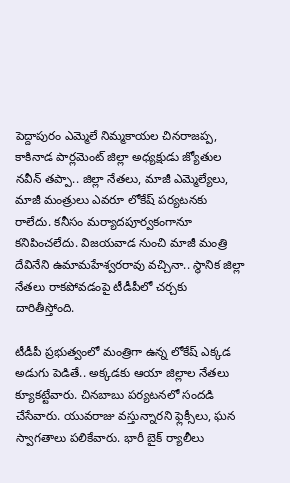పెద్దాపురం ఎమ్మెలే నిమ్మకాయల చినరాజప్ప, కాకినాడ పార్లమెంట్‌ జిల్లా అధ్యక్షుడు జ్యోతుల నవీన్‌ తప్పా.. జిల్లా నేతలు, మాజీ ఎమ్మెల్యేలు, మాజీ మంత్రులు ఎవరూ లోకేష్‌ పర్యటనకు రాలేదు. కనీసం మర్యాదపూర్వకంగానూ కనిపించలేదు. విజయవాడ నుంచి మాజీ మంత్రి దేవినేని ఉమామహేశ్వరరావు వచ్చినా.. స్థానిక జిల్లా నేతలు రాకపోవడంపై టీడీపీలో చర్చకు దారితీస్తోంది.

టీడీపీ ప్రభుత్వంలో మంత్రిగా ఉన్న లోకేష్‌ ఎక్కడ అడుగు పెడితే.. అక్కడకు ఆయా జిల్లాల నేతలు క్యూకట్టేవారు. చినబాబు పర్యటనలో సందడి చేసేవారు. యువరాజు వస్తున్నారని ఫ్లెక్సీలు, ఘన స్వాగతాలు పలికేవారు. భారీ బైక్‌ ర్యాలీలు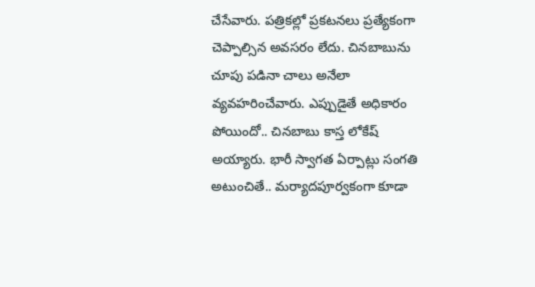చేసేవారు. పత్రికల్లో ప్రకటనలు ప్రత్యేకంగా చెప్పాల్సిన అవసరం లేదు. చినబాబును చూపు పడినా చాలు అనేలా వ్యవహరించేవారు. ఎప్పుడైతే అధికారం పోయిందో.. చినబాబు కాస్త లోకేష్‌ అయ్యారు. భారీ స్వాగత ఏర్పాట్లు సంగతి అటుంచితే.. మర్యాదపూర్వకంగా కూడా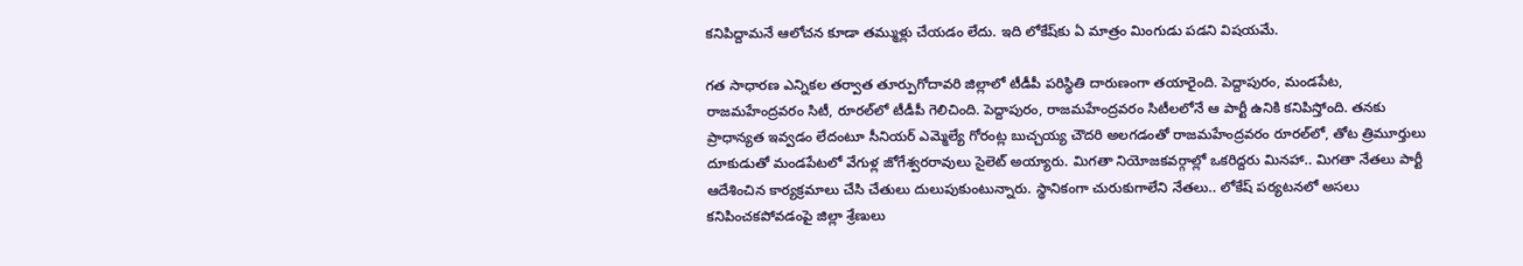కనిపిద్దామనే ఆలోచన కూడా తమ్ముళ్లు చేయడం లేదు. ఇది లోకేష్‌కు ఏ మాత్రం మింగుడు పడని విషయమే.

గత సాధారణ ఎన్నికల తర్వాత తూర్పుగోదావరి జిల్లాలో టీడీపీ పరిస్థితి దారుణంగా తయారైంది. పెద్దాపురం, మండపేట, రాజమహేంద్రవరం సిటీ, రూరల్‌లో టీడీపీ గెలిచింది. పెద్దాపురం, రాజమహేంద్రవరం సిటీలలోనే ఆ పార్టీ ఉనికి కనిపిస్తోంది. తనకు ప్రాధాన్యత ఇవ్వడం లేదంటూ సీనియర్‌ ఎమ్మెల్యే గోరంట్ల బుచ్చయ్య చౌదరి అలగడంతో రాజమహేంద్రవరం రూరల్‌లో, తోట త్రిమూర్తులు దూకుడుతో మండపేటలో వేగుళ్ల జోగేశ్వరరావులు సైలెట్‌ అయ్యారు. మిగతా నియోజకవర్గాల్లో ఒకరిద్దరు మినహా.. మిగతా నేతలు పార్టీ ఆదేశించిన కార్యక్రమాలు చేసి చేతులు దులుపుకుంటున్నారు. స్థానికంగా చురుకుగాలేని నేతలు.. లోకేష్‌ పర్యటనలో అసలు కనిపించకపోవడంపై జిల్లా శ్రేణులు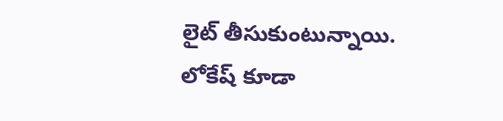లైట్‌ తీసుకుంటున్నాయి. లోకేష్‌ కూడా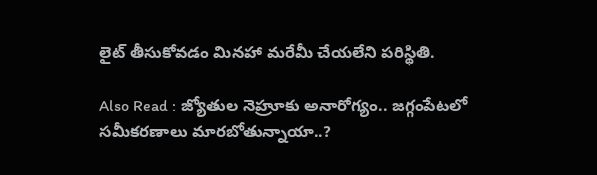లైట్‌ తీసుకోవడం మినహా మరేమీ చేయలేని పరిస్థితి.

Also Read : జ్యోతుల నెహ్రూకు అనారోగ్యం.. జగ్గంపేటలో సమీకరణాలు మారబోతున్నాయా..?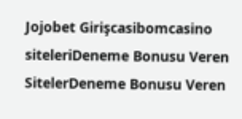Jojobet Girişcasibomcasino siteleriDeneme Bonusu Veren SitelerDeneme Bonusu Veren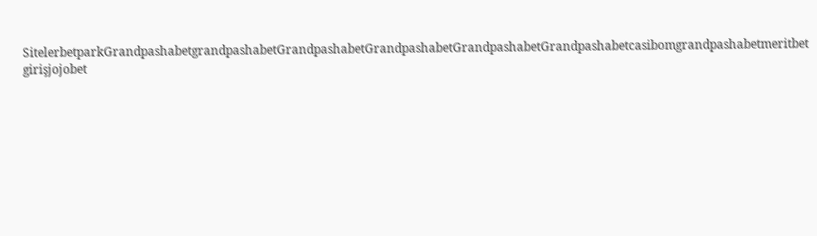SitelerbetparkGrandpashabetgrandpashabetGrandpashabetGrandpashabetGrandpashabetGrandpashabetcasibomgrandpashabetmeritbet girişjojobet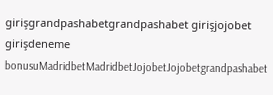girişgrandpashabetgrandpashabet girişjojobet girişdeneme bonusuMadridbetMadridbetJojobetJojobetgrandpashabet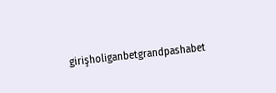girişholiganbetgrandpashabet